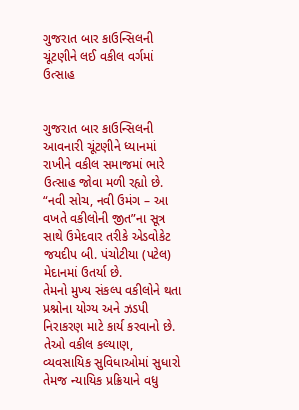ગુજરાત બાર કાઉન્સિલની ચૂંટણીને લઈ વકીલ વર્ગમાં ઉત્સાહ


ગુજરાત બાર કાઉન્સિલની આવનારી ચૂંટણીને ધ્યાનમાં રાખીને વકીલ સમાજમાં ભારે ઉત્સાહ જોવા મળી રહ્યો છે. “નવી સોચ, નવી ઉમંગ – આ વખતે વકીલોની જીત”ના સૂત્ર સાથે ઉમેદવાર તરીકે એડવોકેટ જયદીપ બી. પંચોટીયા (પટેલ) મેદાનમાં ઉતર્યા છે.
તેમનો મુખ્ય સંકલ્પ વકીલોને થતા પ્રશ્નોના યોગ્ય અને ઝડપી નિરાકરણ માટે કાર્ય કરવાનો છે. તેઓ વકીલ કલ્યાણ, વ્યવસાયિક સુવિધાઓમાં સુધારો તેમજ ન્યાયિક પ્રક્રિયાને વધુ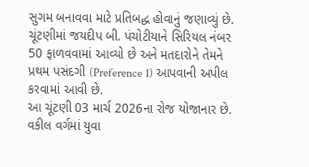સુગમ બનાવવા માટે પ્રતિબદ્ધ હોવાનું જણાવ્યું છે. ચૂંટણીમાં જયદીપ બી. પંચોટીયાને સિરિયલ નંબર 50 ફાળવવામાં આવ્યો છે અને મતદારોને તેમને પ્રથમ પસંદગી (Preference 1) આપવાની અપીલ કરવામાં આવી છે.
આ ચૂંટણી 03 માર્ચ 2026ના રોજ યોજાનાર છે. વકીલ વર્ગમાં યુવા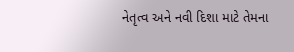નેતૃત્વ અને નવી દિશા માટે તેમના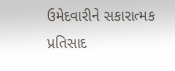ઉમેદવારીને સકારાત્મક પ્રતિસાદ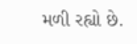મળી રહ્યો છે.